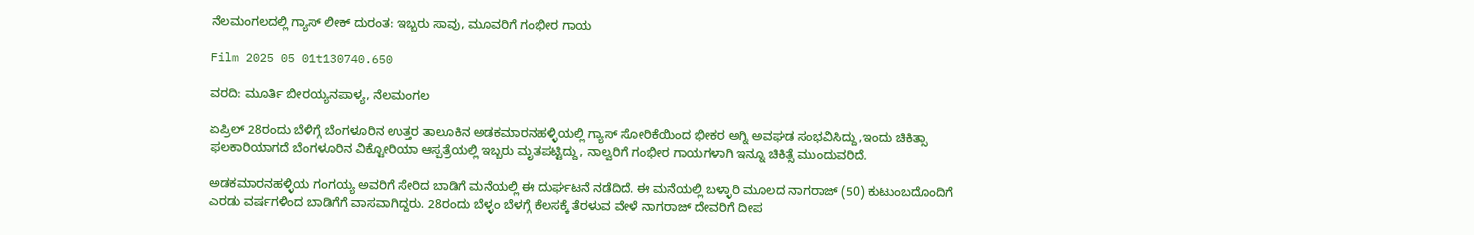ನೆಲಮಂಗಲದಲ್ಲಿ ಗ್ಯಾಸ್ ಲೀಕ್ ದುರಂತ: ಇಬ್ಬರು ಸಾವು, ಮೂವರಿಗೆ ಗಂಭೀರ ಗಾಯ

Film 2025 05 01t130740.650

ವರದಿ: ಮೂರ್ತಿ ಬೀರಯ್ಯನಪಾಳ್ಯ, ನೆಲಮಂಗಲ

ಏಪ್ರಿಲ್ 28ರಂದು ಬೆಳಿಗ್ಗೆ ಬೆಂಗಳೂರಿನ ಉತ್ತರ ತಾಲೂಕಿನ ಅಡಕಮಾರನಹಳ್ಳಿಯಲ್ಲಿ ಗ್ಯಾಸ್‌ ಸೋರಿಕೆಯಿಂದ ಭೀಕರ ಅಗ್ನಿ ಅವಘಡ ಸಂಭವಿಸಿದ್ದು,ಇಂದು ಚಿಕಿತ್ಸಾ ಫಲಕಾರಿಯಾಗದೆ ಬೆಂಗಳೂರಿನ ವಿಕ್ಟೋರಿಯಾ ಆಸ್ಪತ್ರೆಯಲ್ಲಿ ಇಬ್ಬರು ಮೃತಪಟ್ಟಿದ್ದು, ನಾಲ್ವರಿಗೆ ಗಂಭೀರ ಗಾಯಗಳಾಗಿ ಇನ್ನೂ ಚಿಕಿತ್ಸೆ ಮುಂದುವರಿದೆ.

ಅಡಕಮಾರನಹಳ್ಳಿಯ ಗಂಗಯ್ಯ ಅವರಿಗೆ ಸೇರಿದ ಬಾಡಿಗೆ ಮನೆಯಲ್ಲಿ ಈ ದುರ್ಘಟನೆ ನಡೆದಿದೆ. ಈ ಮನೆಯಲ್ಲಿ ಬಳ್ಳಾರಿ ಮೂಲದ ನಾಗರಾಜ್ (50) ಕುಟುಂಬದೊಂದಿಗೆ ಎರಡು ವರ್ಷಗಳಿಂದ ಬಾಡಿಗೆಗೆ ವಾಸವಾಗಿದ್ದರು. 28ರಂದು ಬೆಳ್ಳಂ ಬೆಳಗ್ಗೆ ಕೆಲಸಕ್ಕೆ ತೆರಳುವ ವೇಳೆ ನಾಗರಾಜ್‌ ದೇವರಿಗೆ ದೀಪ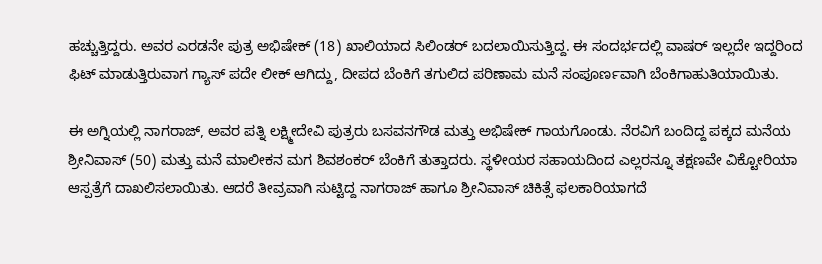ಹಚ್ಚುತ್ತಿದ್ದರು. ಅವರ ಎರಡನೇ ಪುತ್ರ ಅಭಿಷೇಕ್ (18) ಖಾಲಿಯಾದ ಸಿಲಿಂಡರ್ ಬದಲಾಯಿಸುತ್ತಿದ್ದ. ಈ ಸಂದರ್ಭದಲ್ಲಿ ವಾಷರ್ ಇಲ್ಲದೇ ಇದ್ದರಿಂದ ಫಿಟ್ ಮಾಡುತ್ತಿರುವಾಗ ಗ್ಯಾಸ್‌ ಪದೇ ಲೀಕ್ ಆಗಿದ್ದು, ದೀಪದ ಬೆಂಕಿಗೆ ತಗುಲಿದ ಪರಿಣಾಮ ಮನೆ ಸಂಪೂರ್ಣವಾಗಿ ಬೆಂಕಿಗಾಹುತಿಯಾಯಿತು.

ಈ ಅಗ್ನಿಯಲ್ಲಿ ನಾಗರಾಜ್, ಅವರ ಪತ್ನಿ ಲಕ್ಷ್ಮೀದೇವಿ ಪುತ್ರರು ಬಸವನಗೌಡ ಮತ್ತು ಅಭಿಷೇಕ್ ಗಾಯಗೊಂಡು. ನೆರವಿಗೆ ಬಂದಿದ್ದ ಪಕ್ಕದ ಮನೆಯ ಶ್ರೀನಿವಾಸ್ (50) ಮತ್ತು ಮನೆ ಮಾಲೀಕನ ಮಗ ಶಿವಶಂಕರ್ ಬೆಂಕಿಗೆ ತುತ್ತಾದರು. ಸ್ಥಳೀಯರ ಸಹಾಯದಿಂದ ಎಲ್ಲರನ್ನೂ ತಕ್ಷಣವೇ ವಿಕ್ಟೋರಿಯಾ ಆಸ್ಪತ್ರೆಗೆ ದಾಖಲಿಸಲಾಯಿತು. ಆದರೆ ತೀವ್ರವಾಗಿ ಸುಟ್ಟಿದ್ದ ನಾಗರಾಜ್ ಹಾಗೂ ಶ್ರೀನಿವಾಸ್ ಚಿಕಿತ್ಸೆ ಫಲಕಾರಿಯಾಗದೆ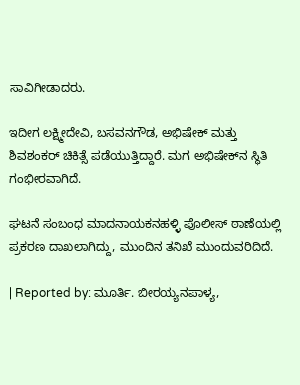ಸಾವಿಗೀಡಾದರು.

ಇದೀಗ ಲಕ್ಷ್ಮೀದೇವಿ, ಬಸವನಗೌಡ, ಅಭಿಷೇಕ್ ಮತ್ತು ಶಿವಶಂಕರ್ ಚಿಕಿತ್ಸೆ ಪಡೆಯುತ್ತಿದ್ದಾರೆ. ಮಗ ಅಭಿಷೇಕ್‌ನ ಸ್ಥಿತಿ ಗಂಭೀರವಾಗಿದೆ.

ಘಟನೆ ಸಂಬಂಧ ಮಾದನಾಯಕನಹಳ್ಳಿ ಪೊಲೀಸ್ ಠಾಣೆಯಲ್ಲಿ ಪ್ರಕರಣ ದಾಖಲಾಗಿದ್ದು, ಮುಂದಿನ ತನಿಖೆ ಮುಂದುವರಿದಿದೆ.

| Reported by: ಮೂರ್ತಿ. ಬೀರಯ್ಯನಪಾಳ್ಯ,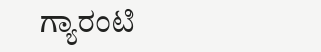ಗ್ಯಾರಂಟಿ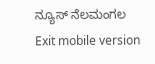ನ್ಯೂಸ್ ನೆಲಮಂಗಲ
Exit mobile version